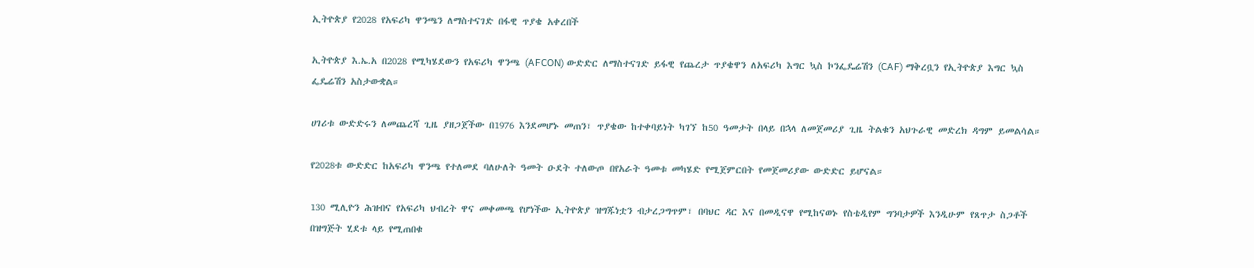ኢትዮጵያ የ2028 የአፍሪካ ዋንጫን ለማስተናገድ በፋዊ ጥያቄ አቀረበች

ኢትዮጵያ እ.ኤ.አ በ2028 የሚካሄደውን የአፍሪካ ዋንጫ (AFCON) ውድድር ለማስተናገድ ይፋዊ የጨረታ ጥያቄዋን ለአፍሪካ እግር ኳስ ኮንፌዴሬሽን (CAF) ማቅረቧን የኢትዮጵያ እግር ኳስ ፌዴሬሽን አስታውቋል።

ሀገሪቱ ውድድሩን ለመጨረሻ ጊዜ ያዘጋጀችው በ1976 እንደመሆኑ መጠን፣ ጥያቄው ከተቀባይነት ካገኘ ከ50 ዓመታት በላይ በኋላ ለመጀመሪያ ጊዜ ትልቁን አህጉራዊ መድረክ ዳግም ይመልሳል።

የ2028ቱ ውድድር ከአፍሪካ ዋንጫ የተለመደ ባለሁለት ዓመት ዑደት ተለውጦ በየአራት ዓመቱ መካሄድ የሚጀምርበት የመጀመሪያው ውድድር ይሆናል።

130 ሚሊዮን ሕዝብና የአፍሪካ ህብረት ዋና መቀመጫ የሆነችው ኢትዮጵያ ዝግጁነቷን ብታረጋግጥም፣ በባህር ዳር እና በመዲናዋ የሚከናወኑ የስቴዲየም ግንባታዎች እንዲሁም የጸጥታ ስጋቶች በዝግጅት ሂደቱ ላይ የሚጠበቁ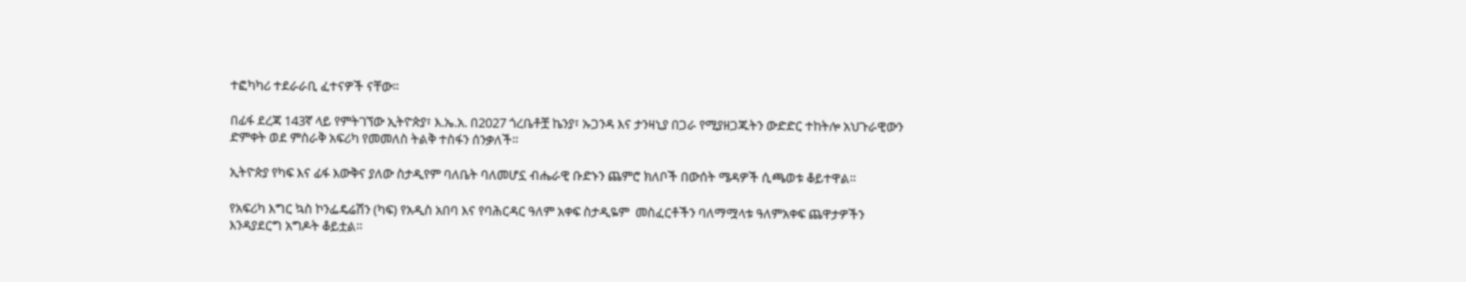ተፎካካሪ ተደራራቢ ፈተናዎች ናቸው።

በፊፋ ደረጃ 143ኛ ላይ የምትገኘው ኢትዮጵያ፣ እ.ኤ.አ. በ2027 ጎረቤቶቿ ኬንያ፣ ኡጋንዳ እና ታንዛኒያ በጋራ የሚያዘጋጁትን ውድድር ተከትሎ አህጉራዊውን ድምቀት ወደ ምስራቅ አፍሪካ የመመለስ ትልቅ ተስፋን ሰንቃለች።

ኢትዮጵያ የካፍ እና ፊፋ እውቅና ያለው ስታዲየም ባለቤት ባለመሆኗ ብሔራዊ ቡድኑን ጨምሮ ክለቦች በውሰት ሜዳዎች ሲጫወቱ ቆይተዋል።

የአፍሪካ እግር ኳስ ኮንፌዴሬሽን (ካፍ) የአዲስ አበባ እና የባሕርዳር ዓለም አቀፍ ስታዲዬም  መስፈርቶችን ባለማሟላቱ ዓለምአቀፍ ጨዋታዎችን እንዳያደርግ አግዶት ቆይቷል።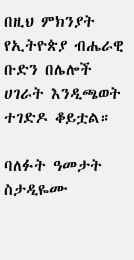በዚህ ምክንያት የኢትዮጵያ ብሔራዊ ቡድን በሌሎች ሀገራት እንዲጫወት ተገድዶ ቆይቷል።

ባለፉት ዓመታት ስታዲዬሙ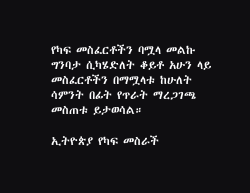የካፍ መስፈርቶችን ባሟላ መልኩ ግንባታ ሲካሄድለት ቆይቶ አሁን ላይ መስፈርቶችን በማሟላቱ ከሁለት ሳምንት በፊት የጥራት ማረጋገጫ መስጠቱ ይታወሳል።

ኢትዮጵያ የካፍ መስራች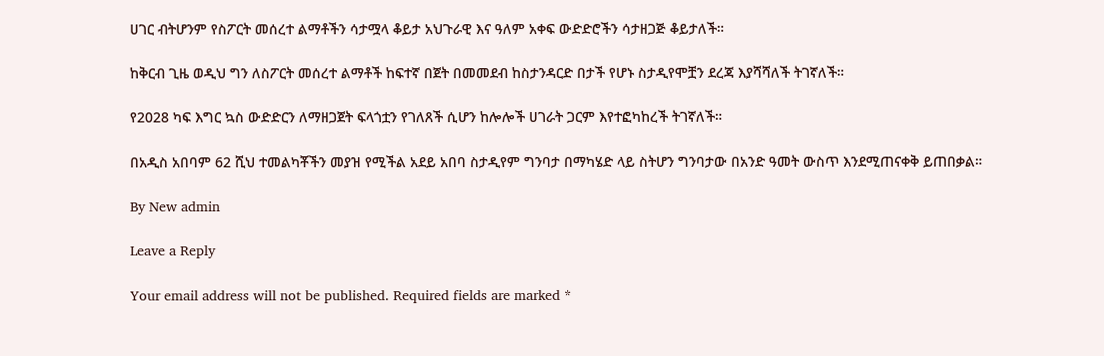ሀገር ብትሆንም የስፖርት መሰረተ ልማቶችን ሳታሟላ ቆይታ አህጉራዊ እና ዓለም አቀፍ ውድድሮችን ሳታዘጋጅ ቆይታለች።

ከቅርብ ጊዜ ወዲህ ግን ለስፖርት መሰረተ ልማቶች ከፍተኛ በጀት በመመደብ ከስታንዳርድ በታች የሆኑ ስታዲየሞቿን ደረጃ እያሻሻለች ትገኛለች።

የ2028 ካፍ እግር ኳስ ውድድርን ለማዘጋጀት ፍላጎቷን የገለጸች ሲሆን ከሎሎች ሀገራት ጋርም እየተፎካከረች ትገኛለች።

በአዲስ አበባም 62 ሺህ ተመልካቾችን መያዝ የሚችል አደይ አበባ ስታዲየም ግንባታ በማካሄድ ላይ ስትሆን ግንባታው በአንድ ዓመት ውስጥ እንደሚጠናቀቅ ይጠበቃል።

By New admin

Leave a Reply

Your email address will not be published. Required fields are marked *